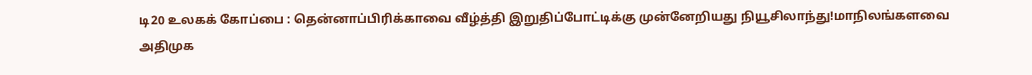டி20 உலகக் கோப்பை : தென்னாப்பிரிக்காவை வீழ்த்தி இறுதிப்போட்டிக்கு முன்னேறியது நியூசிலாந்து!மாநிலங்களவை அதிமுக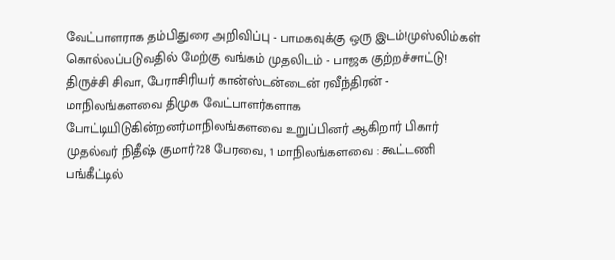வேட்பாளராக தம்பிதுரை அறிவிப்பு - பாமகவுக்கு ஒரு இடம்!முஸ்லிம்கள் கொல்லப்படுவதில் மேற்கு வங்கம் முதலிடம் - பாஜக குற்றச்சாட்டு! திருச்சி சிவா, பேராசிரியர் கான்ஸ்டன்டைன் ரவீந்திரன் - மாநிலங்களவை திமுக வேட்பாளர்களாக போட்டியிடுகின்றனர்மாநிலங்களவை உறுப்பினர் ஆகிறார் பிகார் முதல்வர் நிதீஷ் குமார்?28 பேரவை, 1 மாநிலங்களவை : கூட்டணி பங்கீட்டில்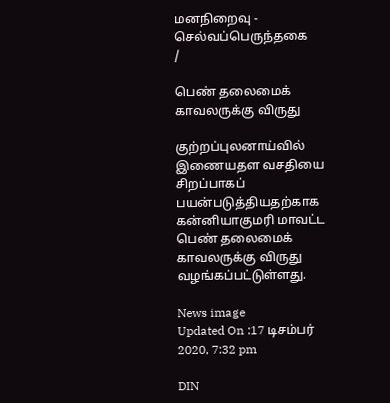மனநிறைவு - செல்வப்பெருந்தகை
/

பெண் தலைமைக் காவலருக்கு விருது

குற்றப்புலனாய்வில் இணையதள வசதியை சிறப்பாகப் பயன்படுத்தியதற்காக கன்னியாகுமரி மாவட்ட பெண் தலைமைக் காவலருக்கு விருது வழங்கப்பட்டுள்ளது.

News image
Updated On :17 டிசம்பர் 2020, 7:32 pm

DIN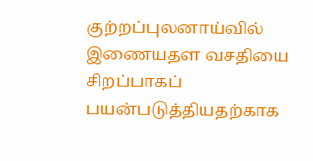குற்றப்புலனாய்வில் இணையதள வசதியை சிறப்பாகப் பயன்படுத்தியதற்காக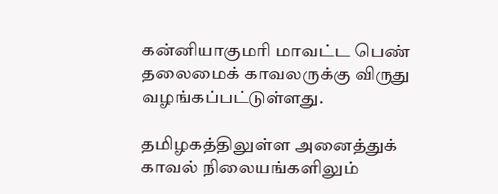கன்னியாகுமரி மாவட்ட பெண் தலைமைக் காவலருக்கு விருது வழங்கப்பட்டுள்ளது.

தமிழகத்திலுள்ள அனைத்துக் காவல் நிலையங்களிலும்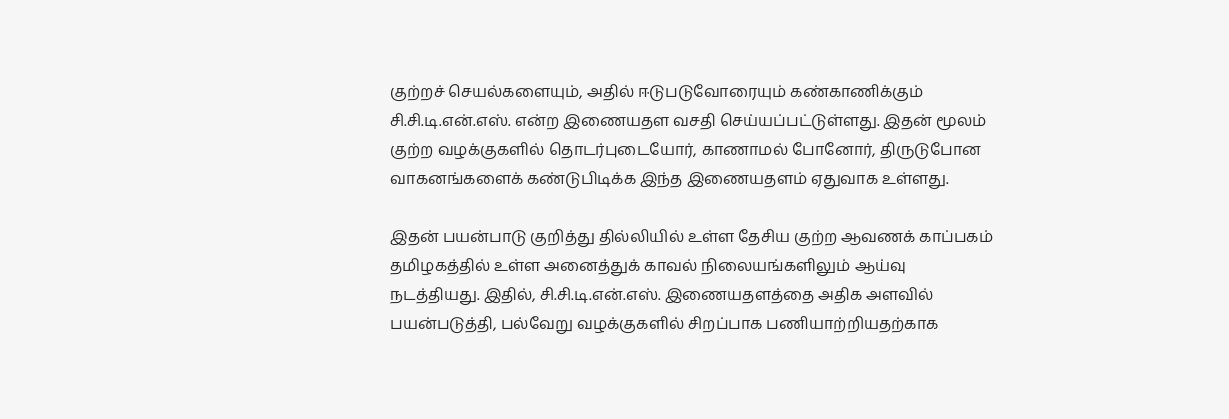குற்றச் செயல்களையும், அதில் ஈடுபடுவோரையும் கண்காணிக்கும் சி.சி.டி.என்.எஸ். என்ற இணையதள வசதி செய்யப்பட்டுள்ளது. இதன் மூலம் குற்ற வழக்குகளில் தொடர்புடையோர், காணாமல் போனோர், திருடுபோன வாகனங்களைக் கண்டுபிடிக்க இந்த இணையதளம் ஏதுவாக உள்ளது.

இதன் பயன்பாடு குறித்து தில்லியில் உள்ள தேசிய குற்ற ஆவணக் காப்பகம் தமிழகத்தில் உள்ள அனைத்துக் காவல் நிலையங்களிலும் ஆய்வு நடத்தியது. இதில், சி.சி.டி.என்.எஸ். இணையதளத்தை அதிக அளவில் பயன்படுத்தி, பல்வேறு வழக்குகளில் சிறப்பாக பணியாற்றியதற்காக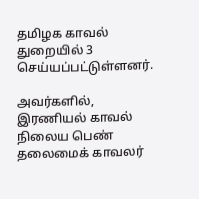தமிழக காவல் துறையில் 3 செய்யப்பட்டுள்ளனர்.

அவர்களில், இரணியல் காவல் நிலைய பெண் தலைமைக் காவலர்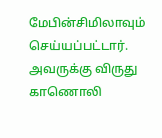மேபின்சிமிலாவும் செய்யப்பட்டார். அவருக்கு விருது காணொலி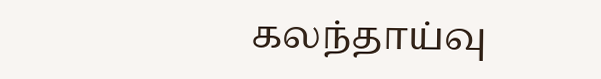கலந்தாய்வு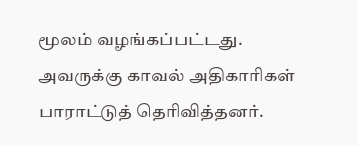மூலம் வழங்கப்பட்டது. அவருக்கு காவல் அதிகாரிகள் பாராட்டுத் தெரிவித்தனர்.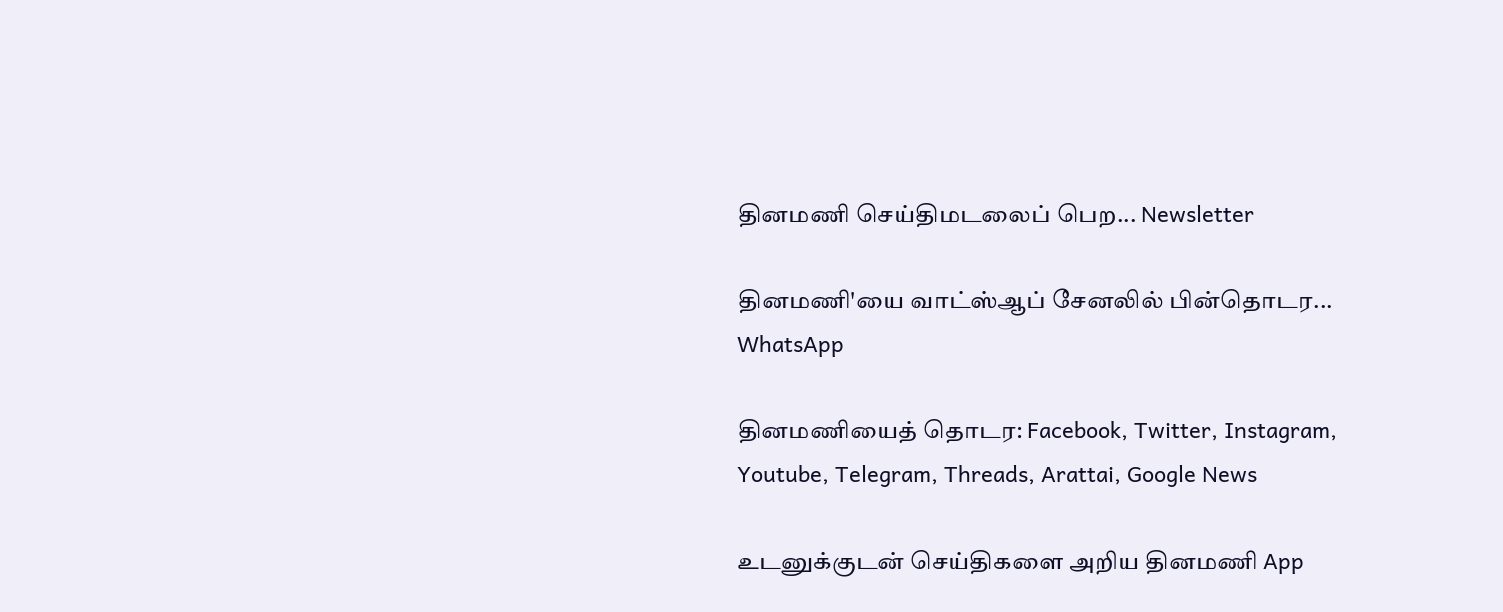தினமணி செய்திமடலைப் பெற... Newsletter

தினமணி'யை வாட்ஸ்ஆப் சேனலில் பின்தொடர... WhatsApp

தினமணியைத் தொடர: Facebook, Twitter, Instagram, Youtube, Telegram, Threads, Arattai, Google News

உடனுக்குடன் செய்திகளை அறிய தினமணி App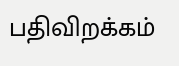பதிவிறக்கம்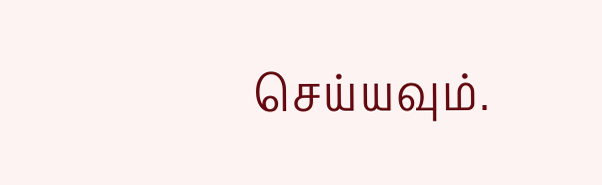செய்யவும்.